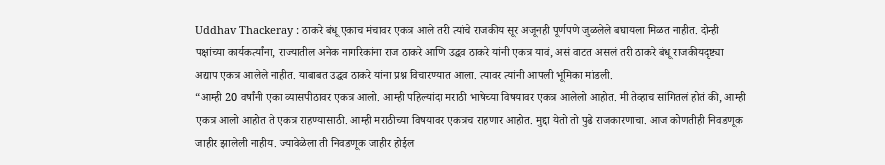Uddhav Thackeray : ठाकरे बंधू एकाच मंचावर एकत्र आले तरी त्यांचे राजकीय सूर अजूनही पूर्णपणे जुळलेले बघायला मिळत नाहीत. दोन्ही पक्षांच्या कार्यकर्त्यांना, राज्यातील अनेक नागरिकांना राज ठाकरे आणि उद्धव ठाकरे यांनी एकत्र यावं, असं वाटत असलं तरी ठाकरे बंधू राजकीयदृष्ट्या अद्याप एकत्र आलेले नाहीत. याबाबत उद्धव ठाकरे यांना प्रश्न विचारण्यात आला. त्यावर त्यांनी आपली भूमिका मांडली.
“आम्ही 20 वर्षांनी एका व्यासपीठावर एकत्र आलो. आम्ही पहिल्यांदा मराठी भाषेच्या विषयावर एकत्र आलेलो आहोत. मी तेव्हाच सांगितलं होतं की, आम्ही एकत्र आलो आहोत ते एकत्र राहण्यासाठी. आम्ही मराठीच्या विषयावर एकत्रच राहणार आहोत. मुद्दा येतो तो पुढे राजकारणाचा. आज कोणतीही निवडणूक जाहीर झालेली नाहीय. ज्यावेळेला ती निवडणूक जाहीर होईल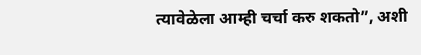त्यावेळेला आम्ही चर्चा करु शकतो”, अशी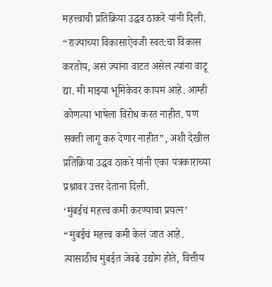महत्त्वाची प्रतिक्रिया उद्धव ठाकरे यांनी दिली.
“राज्याच्या विकासाऐवजी स्वत:चा विकास करतोय, असं ज्यांना वाटत असेल त्यांना वाटू द्या. मी माझ्या भूमिकेवर कायम आहे. आम्ही कोणत्या भाषेला विरोध करत नाहीत. पण सक्ती लागू करु देणार नाहीत”, अशी देखील प्रतिक्रिया उद्धव ठाकरे यांनी एका पत्रकाराच्या प्रश्नावर उत्तर देताना दिली.
‘मुंबईचं महत्त्व कमी करण्याचा प्रयत्न’
“मुंबईचं महत्त्व कमी केलं जात आहे. त्यासाठीच मुंबईत जेवढे उद्योग होते, वित्तीय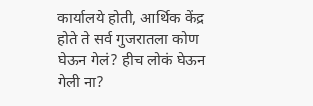कार्यालये होती, आर्थिक केंद्र होते ते सर्व गुजरातला कोण घेऊन गेलं? हीच लोकं घेऊन गेली ना?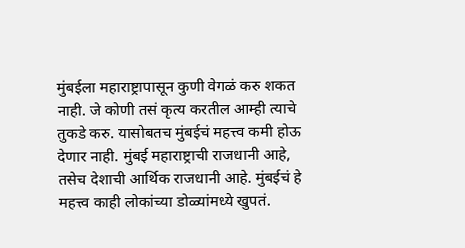मुंबईला महाराष्ट्रापासून कुणी वेगळं करु शकत नाही. जे कोणी तसं कृत्य करतील आम्ही त्याचे तुकडे करु. यासोबतच मुंबईचं महत्त्व कमी होऊ देणार नाही. मुंबई महाराष्ट्राची राजधानी आहे, तसेच देशाची आर्थिक राजधानी आहे. मुंबईचं हे महत्त्व काही लोकांच्या डोळ्यांमध्ये खुपतं.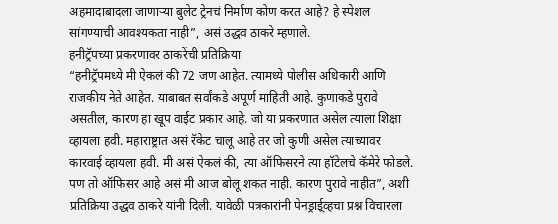अहमादाबादला जाणाऱ्या बुलेट ट्रेनचं निर्माण कोण करत आहे? हे स्पेशल सांगण्याची आवश्यकता नाही”, असं उद्धव ठाकरे म्हणाले.
हनीट्रॅपच्या प्रकरणावर ठाकरेंची प्रतिक्रिया
“हनीट्रॅपमध्ये मी ऐकलं की 72 जण आहेत. त्यामध्ये पोलीस अधिकारी आणि राजकीय नेते आहेत. याबाबत सर्वांकडे अपूर्ण माहिती आहे. कुणाकडे पुरावे असतील, कारण हा खूप वाईट प्रकार आहे. जो या प्रकरणात असेल त्याला शिक्षा व्हायला हवी. महाराष्ट्रात असं रॅकेट चालू आहे तर जो कुणी असेल त्याच्यावर कारवाई व्हायला हवी. मी असं ऐकलं की, त्या ऑफिसरने त्या हॉटेलचे कॅमेरे फोडले. पण तो ऑफिसर आहे असं मी आज बोलू शकत नाही. कारण पुरावे नाहीत”, अशी प्रतिक्रिया उद्धव ठाकरे यांनी दिली. यावेळी पत्रकारांनी पेनड्राई्व्हचा प्रश्न विचारला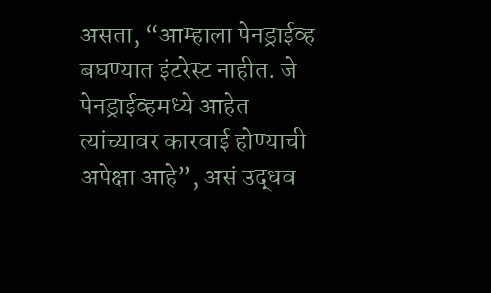असता, “आम्हाला पेनड्राईव्ह बघण्यात इंटरेस्ट नाहीत. जे पेनड्राईव्हमध्ये आहेत त्यांच्यावर कारवाई होण्याची अपेक्षा आहे”, असं उद्धव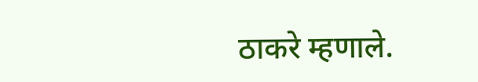ठाकरे म्हणाले.